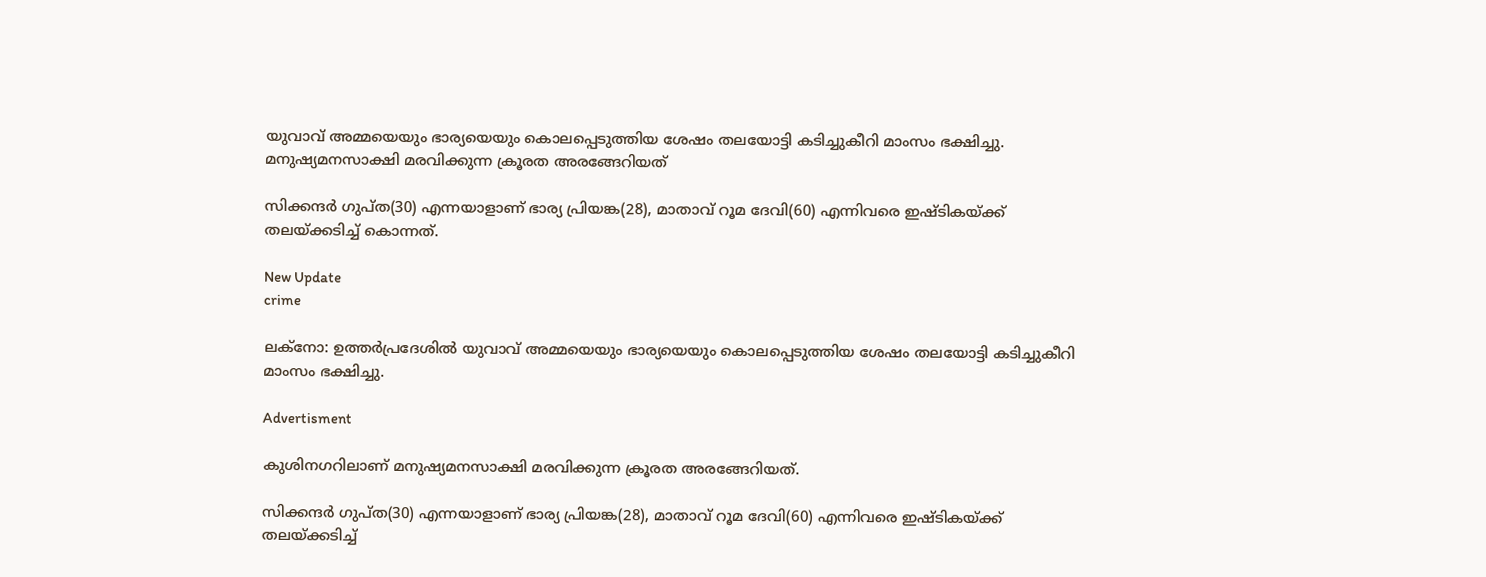യുവാവ് അമ്മയെയും ഭാര്യയെയും കൊലപ്പെടുത്തിയ ശേഷം തലയോട്ടി കടിച്ചുകീറി മാംസം ഭക്ഷിച്ചു.  മനുഷ്യമനസാക്ഷി മരവിക്കുന്ന ക്രൂരത അരങ്ങേറിയത്

സിക്കന്ദർ ഗുപ്ത(30) എന്നയാളാണ് ഭാര്യ പ്രിയങ്ക(28), മാതാവ് റൂമ ദേവി(60) എന്നിവരെ ഇഷ്ടികയ്ക്ക് തലയ്ക്കടിച്ച് കൊന്നത്.

New Update
crime

ലക്നോ: ഉത്തർപ്രദേശിൽ യുവാവ് അമ്മയെയും ഭാര്യയെയും കൊലപ്പെടുത്തിയ ശേഷം തലയോട്ടി കടിച്ചുകീറി മാംസം ഭക്ഷിച്ചു.

Advertisment

കുശിനഗറിലാണ് മനുഷ്യമനസാക്ഷി മരവിക്കുന്ന ക്രൂരത അരങ്ങേറിയത്.

സിക്കന്ദർ ഗുപ്ത(30) എന്നയാളാണ് ഭാര്യ പ്രിയങ്ക(28), മാതാവ് റൂമ ദേവി(60) എന്നിവരെ ഇഷ്ടികയ്ക്ക് തലയ്ക്കടിച്ച്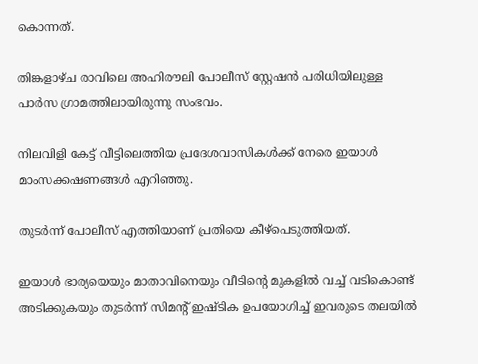കൊന്നത്.

തിങ്കളാഴ്ച രാവിലെ അഹിരൗലി പോലീസ് സ്റ്റേഷൻ പരിധിയിലുള്ള പാർസ ഗ്രാമത്തിലായിരുന്നു സംഭവം.

നിലവിളി കേട്ട് വീട്ടിലെത്തിയ പ്രദേശവാസികൾക്ക് നേരെ ഇയാൾ മാംസക്കഷണങ്ങൾ എറിഞ്ഞു.

തുടർന്ന് പോലീസ് എത്തിയാണ് പ്രതിയെ കീഴ്പെടുത്തിയത്.

ഇയാൾ ഭാര്യയെയും മാതാവിനെയും വീടിന്‍റെ മുകളിൽ വച്ച് വടികൊണ്ട് അടിക്കുകയും തുടർന്ന് സിമന്‍റ് ഇഷ്ടിക ഉപയോഗിച്ച് ഇവരുടെ തലയിൽ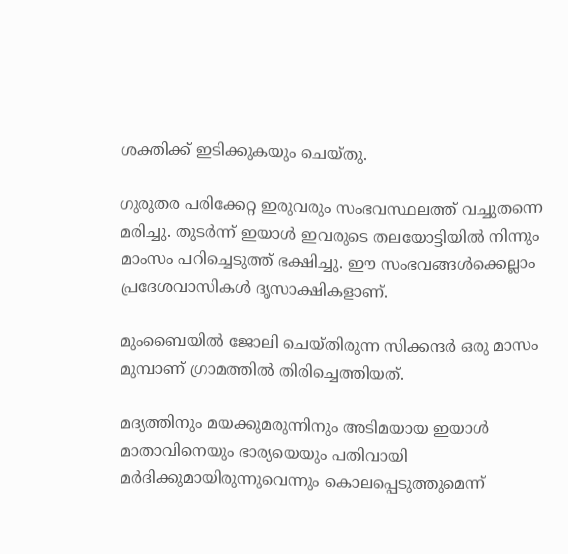ശക്തിക്ക് ഇടിക്കുകയും ചെയ്തു.

ഗുരുതര പരിക്കേറ്റ ഇരുവരും സംഭവസ്ഥലത്ത് വച്ചുതന്നെ മരിച്ചു. തുടർന്ന് ഇയാൾ ഇവരുടെ തലയോട്ടിയിൽ നിന്നും മാംസം പറിച്ചെടുത്ത് ഭക്ഷിച്ചു. ഈ സംഭവങ്ങൾക്കെല്ലാം പ്രദേശവാസികൾ ദൃസാക്ഷികളാണ്.

മുംബൈയിൽ ജോലി ചെയ്തിരുന്ന സിക്കന്ദർ ഒരു മാസം മുമ്പാണ് ഗ്രാമത്തിൽ തിരിച്ചെത്തിയത്.

മദ്യത്തിനും മയക്കുമരുന്നിനും അടിമയായ ഇയാൾ മാതാവിനെയും ഭാര്യയെയും പതിവായി മർദിക്കുമായിരുന്നുവെന്നും കൊലപ്പെടുത്തുമെന്ന്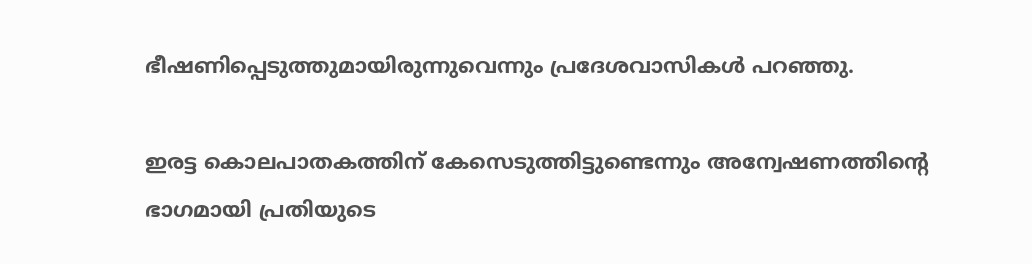ഭീഷണിപ്പെടുത്തുമായിരുന്നുവെന്നും പ്രദേശവാസികൾ പറഞ്ഞു.

ഇരട്ട കൊലപാതകത്തിന് കേസെടുത്തിട്ടുണ്ടെന്നും അന്വേഷണത്തിന്‍റെ ഭാഗമായി പ്രതിയു‌ടെ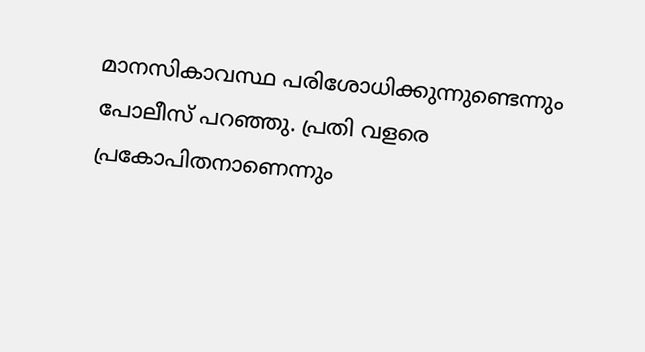മാനസികാവസ്ഥ പരിശോധിക്കുന്നുണ്ടെന്നും പോലീസ് പറഞ്ഞു. പ്രതി വളരെ പ്രകോപിതനാണെന്നും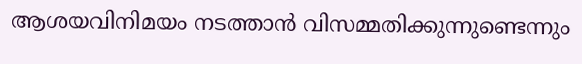ആശയവിനിമയം നടത്താൻ വിസമ്മതിക്കുന്നുണ്ടെന്നും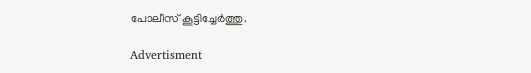പോലീസ് കൂട്ടിച്ചേർത്തു.

Advertisment